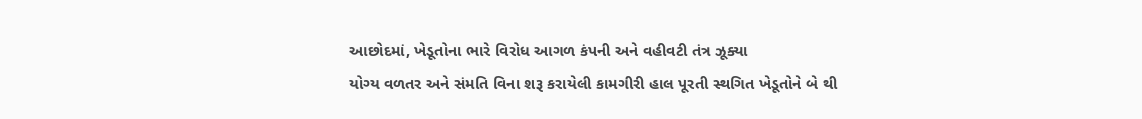આછોદમાં, ખેડૂતોના ભારે વિરોધ આગળ કંપની અને વહીવટી તંત્ર ઝૂક્યા
યોગ્ય વળતર અને સંમતિ વિના શરૂ કરાયેલી કામગીરી હાલ પૂરતી સ્થગિત ખેડૂતોને બે થી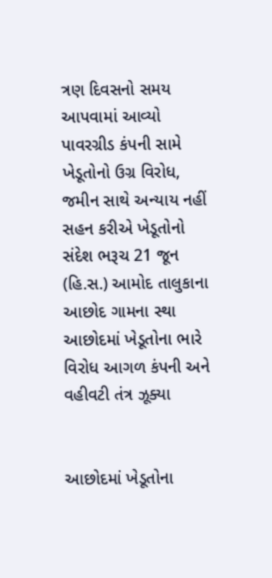ત્રણ દિવસનો સમય આપવામાં આવ્યો પાવરગ્રીડ કંપની સામે ખેડૂતોનો ઉગ્ર વિરોધ, જમીન સાથે અન્યાય નહીં સહન કરીએ ખેડૂતોનો સંદેશ ભરૂચ 21 જૂન (હિ.સ.) આમોદ તાલુકાના આછોદ ગામના સ્થા
આછોદમાં ખેડૂતોના ભારે વિરોધ આગળ કંપની અને વહીવટી તંત્ર ઝૂક્યા


આછોદમાં ખેડૂતોના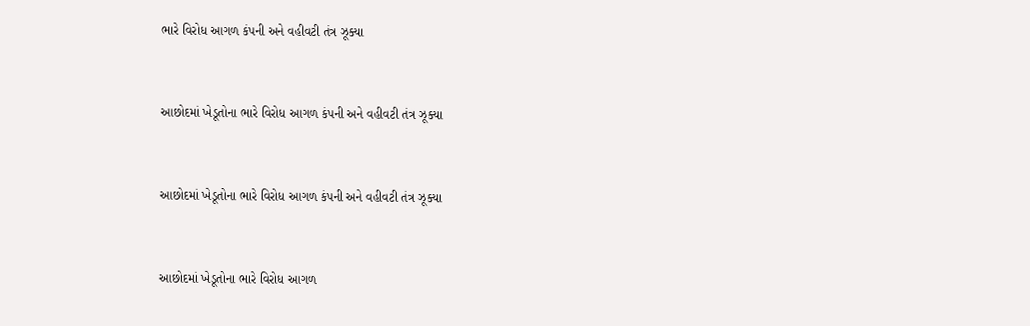ભારે વિરોધ આગળ કંપની અને વહીવટી તંત્ર ઝૂક્યા


આછોદમાં ખેડૂતોના ભારે વિરોધ આગળ કંપની અને વહીવટી તંત્ર ઝૂક્યા


આછોદમાં ખેડૂતોના ભારે વિરોધ આગળ કંપની અને વહીવટી તંત્ર ઝૂક્યા


આછોદમાં ખેડૂતોના ભારે વિરોધ આગળ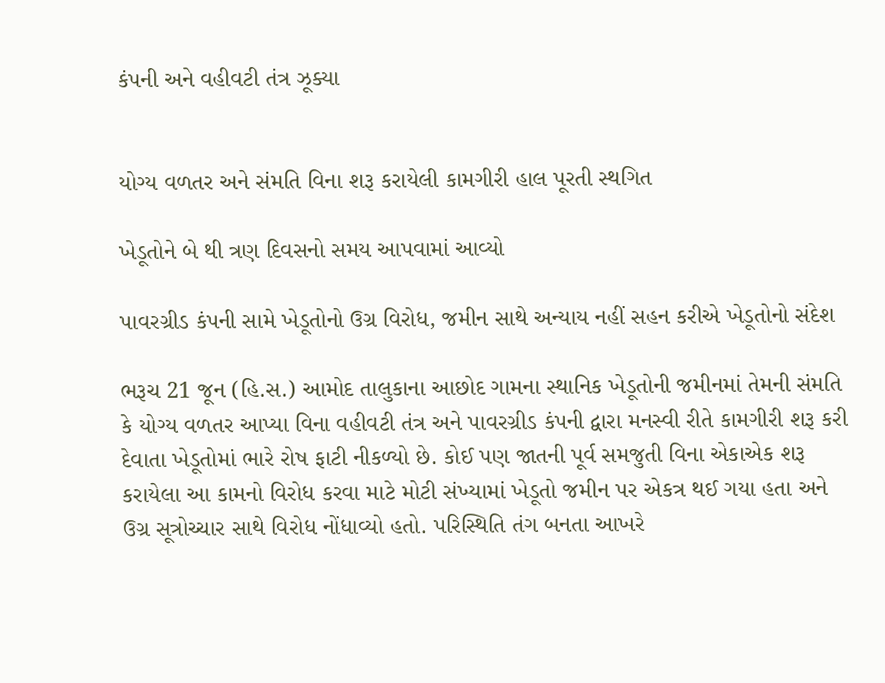કંપની અને વહીવટી તંત્ર ઝૂક્યા


યોગ્ય વળતર અને સંમતિ વિના શરૂ કરાયેલી કામગીરી હાલ પૂરતી સ્થગિત

ખેડૂતોને બે થી ત્રણ દિવસનો સમય આપવામાં આવ્યો

પાવરગ્રીડ કંપની સામે ખેડૂતોનો ઉગ્ર વિરોધ, જમીન સાથે અન્યાય નહીં સહન કરીએ ખેડૂતોનો સંદેશ

ભરૂચ 21 જૂન (હિ.સ.) આમોદ તાલુકાના આછોદ ગામના સ્થાનિક ખેડૂતોની જમીનમાં તેમની સંમતિ કે યોગ્ય વળતર આપ્યા વિના વહીવટી તંત્ર અને પાવરગ્રીડ કંપની દ્વારા મનસ્વી રીતે કામગીરી શરૂ કરી દેવાતા ખેડૂતોમાં ભારે રોષ ફાટી નીકળ્યો છે. કોઈ પણ જાતની પૂર્વ સમજુતી વિના એકાએક શરૂ કરાયેલા આ કામનો વિરોધ કરવા માટે મોટી સંખ્યામાં ખેડૂતો જમીન પર એકત્ર થઈ ગયા હતા અને ઉગ્ર સૂત્રોચ્ચાર સાથે વિરોધ નોંધાવ્યો હતો. પરિસ્થિતિ તંગ બનતા આખરે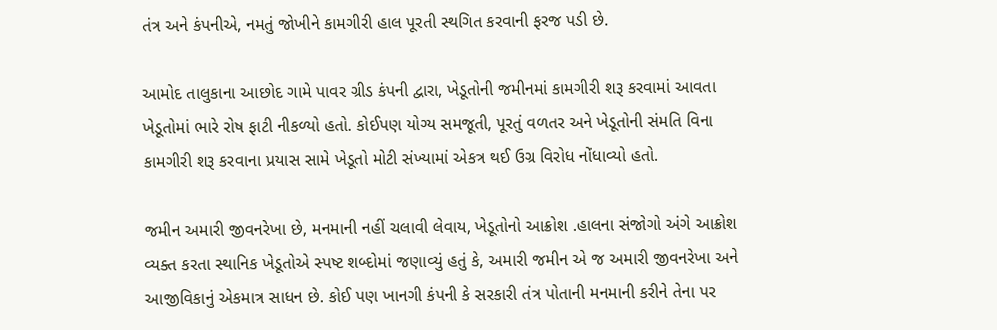તંત્ર અને કંપનીએ, નમતું જોખીને કામગીરી હાલ પૂરતી સ્થગિત કરવાની ફરજ પડી છે.

આમોદ તાલુકાના આછોદ ગામે પાવર ગ્રીડ કંપની દ્વારા, ખેડૂતોની જમીનમાં કામગીરી શરૂ કરવામાં આવતા ખેડૂતોમાં ભારે રોષ ફાટી નીકળ્યો હતો. કોઈપણ યોગ્ય સમજૂતી, પૂરતું વળતર અને ખેડૂતોની સંમતિ વિના કામગીરી શરૂ કરવાના પ્રયાસ સામે ખેડૂતો મોટી સંખ્યામાં એકત્ર થઈ ઉગ્ર વિરોધ નોંધાવ્યો હતો.

જમીન અમારી જીવનરેખા છે, મનમાની નહીં ચલાવી લેવાય, ખેડૂતોનો આક્રોશ .હાલના સંજોગો અંગે આક્રોશ વ્યક્ત કરતા સ્થાનિક ખેડૂતોએ સ્પષ્ટ શબ્દોમાં જણાવ્યું હતું કે, અમારી જમીન એ જ અમારી જીવનરેખા અને આજીવિકાનું એકમાત્ર સાધન છે. કોઈ પણ ખાનગી કંપની કે સરકારી તંત્ર પોતાની મનમાની કરીને તેના પર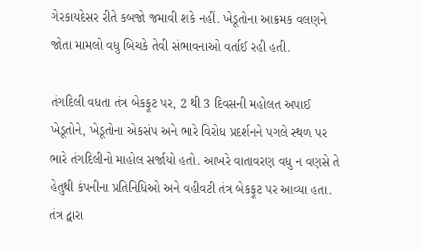ગેરકાયદેસર રીતે કબજો જમાવી શકે નહીં. ખેડૂતોના આક્રમક વલણને જોતા મામલો વધુ બિચકે તેવી સંભાવનાઓ વર્તાઈ રહી હતી.

તંગદિલી વધતા તંત્ર બેકફૂટ પર, 2 થી 3 દિવસની મહોલત અપાઈ ખેડૂતોને, ખેડૂતોના એકસંપ અને ભારે વિરોધ પ્રદર્શનને પગલે સ્થળ પર ભારે તંગદિલીનો માહોલ સર્જાયો હતો. આખરે વાતાવરણ વધુ ન વણસે તે હેતુથી કંપનીના પ્રતિનિધિઓ અને વહીવટી તંત્ર બેકફૂટ પર આવ્યા હતા. તંત્ર દ્વારા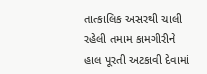તાત્કાલિક અસરથી ચાલી રહેલી તમામ કામગીરીને હાલ પૂરતી અટકાવી દેવામાં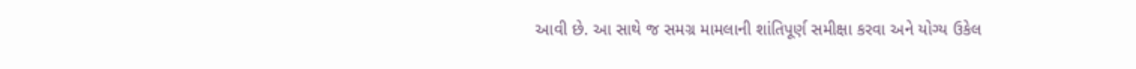આવી છે. આ સાથે જ સમગ્ર મામલાની શાંતિપૂર્ણ સમીક્ષા કરવા અને યોગ્ય ઉકેલ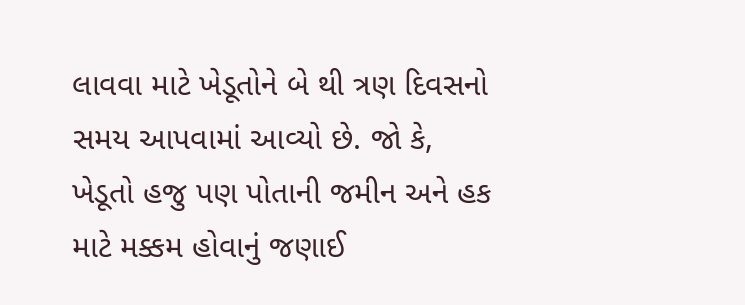લાવવા માટે ખેડૂતોને બે થી ત્રણ દિવસનો સમય આપવામાં આવ્યો છે. જો કે, ખેડૂતો હજુ પણ પોતાની જમીન અને હક માટે મક્કમ હોવાનું જણાઈ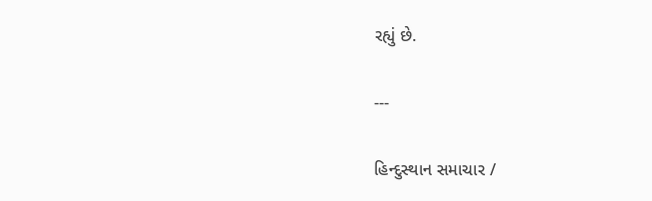રહ્યું છે.

---

હિન્દુસ્થાન સમાચાર /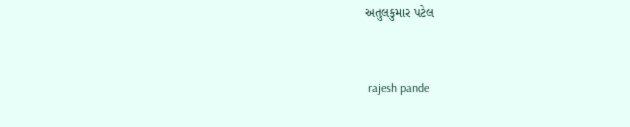અતુલકુમાર પટેલ


 rajesh pande